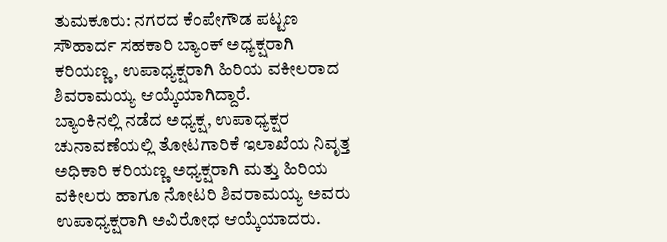ತುಮಕೂರು: ನಗರದ ಕೆಂಪೇಗೌಡ ಪಟ್ಟಣ ಸೌಹಾರ್ದ ಸಹಕಾರಿ ಬ್ಯಾಂಕ್ ಅಧ್ಯಕ್ಷರಾಗಿ ಕರಿಯಣ್ಣ, ಉಪಾಧ್ಯಕ್ಷರಾಗಿ ಹಿರಿಯ ವಕೀಲರಾದ ಶಿವರಾಮಯ್ಯ ಆಯ್ಕೆಯಾಗಿದ್ದಾರೆ.
ಬ್ಯಾಂಕಿನಲ್ಲಿ ನಡೆದ ಅಧ್ಯಕ್ಷ, ಉಪಾಧ್ಯಕ್ಷರ ಚುನಾವಣೆಯಲ್ಲಿ ತೋಟಗಾರಿಕೆ ಇಲಾಖೆಯ ನಿವೃತ್ತ ಅಧಿಕಾರಿ ಕರಿಯಣ್ಣ ಅಧ್ಯಕ್ಷರಾಗಿ ಮತ್ತು ಹಿರಿಯ ವಕೀಲರು ಹಾಗೂ ನೋಟರಿ ಶಿವರಾಮಯ್ಯ ಅವರು ಉಪಾಧ್ಯಕ್ಷರಾಗಿ ಅವಿರೋಧ ಆಯ್ಕೆಯಾದರು.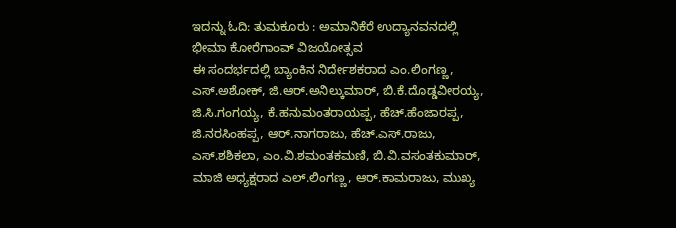ಇದನ್ನು ಓದಿ: ತುಮಕೂರು : ಅಮಾನಿಕೆರೆ ಉದ್ಯಾನವನದಲ್ಲಿ ಭೀಮಾ ಕೋರೆಗಾಂವ್ ವಿಜಯೋತ್ಸವ
ಈ ಸಂದರ್ಭದಲ್ಲಿ ಬ್ಯಾಂಕಿನ ನಿರ್ದೇಶಕರಾದ ಎಂ.ಲಿಂಗಣ್ಣ, ಎಸ್.ಅಶೋಕ್, ಜಿ.ಆರ್.ಅನಿಲ್ಕುಮಾರ್, ಬಿ.ಕೆ.ದೊಡ್ಡವೀರಯ್ಯ, ಜಿ.ಸಿ.ಗಂಗಯ್ಯ, ಕೆ.ಹನುಮಂತರಾಯಪ್ಪ, ಹೆಚ್.ಹೆಂಜಾರಪ್ಪ, ಜಿ.ನರಸಿಂಹಪ್ಪ, ಆರ್.ನಾಗರಾಜು, ಹೆಚ್.ಎಸ್.ರಾಜು, ಎಸ್.ಶಶಿಕಲಾ, ಎಂ.ವಿ.ಶಮಂತಕಮಣಿ, ಬಿ.ವಿ.ವಸಂತಕುಮಾರ್, ಮಾಜಿ ಅಧ್ಯಕ್ಷರಾದ ಎಲ್.ಲಿಂಗಣ್ಣ, ಆರ್.ಕಾಮರಾಜು, ಮುಖ್ಯ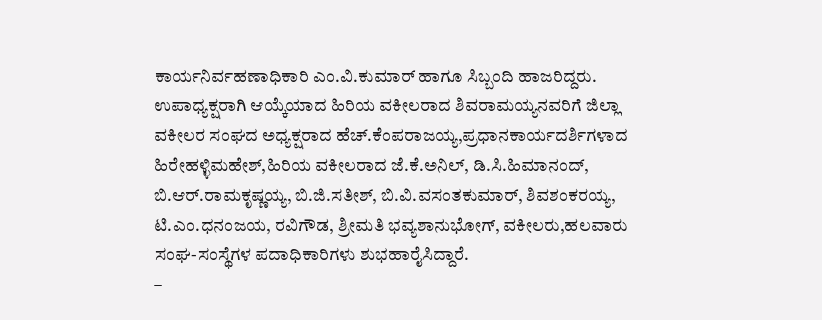ಕಾರ್ಯನಿರ್ವಹಣಾಧಿಕಾರಿ ಎಂ.ವಿ.ಕುಮಾರ್ ಹಾಗೂ ಸಿಬ್ಬಂದಿ ಹಾಜರಿದ್ದರು.
ಉಪಾಧ್ಯಕ್ಷರಾಗಿ ಆಯ್ಕೆಯಾದ ಹಿರಿಯ ವಕೀಲರಾದ ಶಿವರಾಮಯ್ಯನವರಿಗೆ ಜಿಲ್ಲಾ ವಕೀಲರ ಸಂಘದ ಅಧ್ಯಕ್ಷರಾದ ಹೆಚ್.ಕೆಂಪರಾಜಯ್ಯ,ಪ್ರಧಾನಕಾರ್ಯದರ್ಶಿಗಳಾದ ಹಿರೇಹಳ್ಳಿಮಹೇಶ್,ಹಿರಿಯ ವಕೀಲರಾದ ಜೆ.ಕೆ.ಅನಿಲ್, ಡಿ.ಸಿ.ಹಿಮಾನಂದ್, ಬಿ.ಆರ್.ರಾಮಕೃಷ್ಣಯ್ಯ, ಬಿ.ಜಿ.ಸತೀಶ್, ಬಿ.ವಿ.ವಸಂತಕುಮಾರ್, ಶಿವಶಂಕರಯ್ಯ, ಟಿ.ಎಂ.ಧನಂಜಯ, ರವಿಗೌಡ, ಶ್ರೀಮತಿ ಭವ್ಯಶಾನುಭೋಗ್, ವಕೀಲರು,ಹಲವಾರು ಸಂಘ-ಸಂಸ್ಥೆಗಳ ಪದಾಧಿಕಾರಿಗಳು ಶುಭಹಾರೈಸಿದ್ದಾರೆ.
–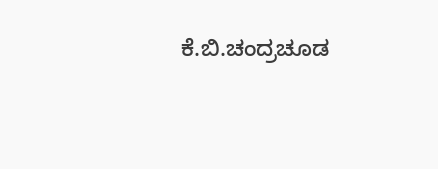ಕೆ.ಬಿ.ಚಂದ್ರಚೂಡ